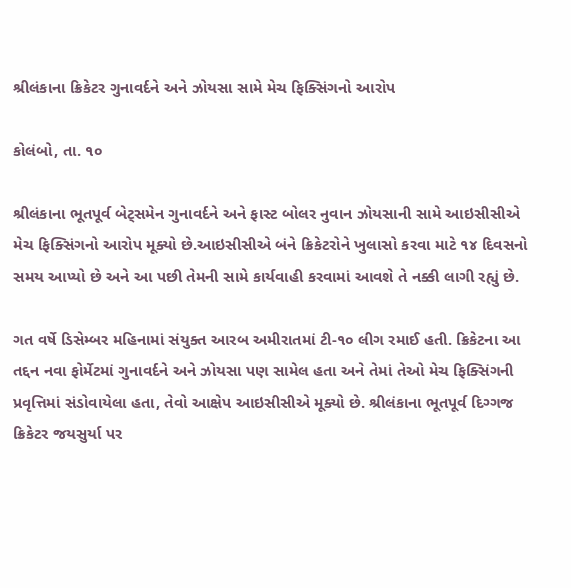શ્રીલંકાના ક્રિકેટર ગુનાવર્દને અને ઝોયસા સામે મેચ ફિક્સિંગનો આરોપ

કોલંબો, તા. ૧૦

શ્રીલંકાના ભૂતપૂર્વ બેટ્સમેન ગુનાવર્દને અને ફાસ્ટ બોલર નુવાન ઝોયસાની સામે આઇસીસીએ મેચ ફિક્સિંગનો આરોપ મૂક્યો છે.આઇસીસીએ બંને ક્રિકેટરોને ખુલાસો કરવા માટે ૧૪ દિવસનો સમય આપ્યો છે અને આ પછી તેમની સામે કાર્યવાહી કરવામાં આવશે તે નક્કી લાગી રહ્યું છે.

ગત વર્ષે ડિસેમ્બર મહિનામાં સંયુક્ત આરબ અમીરાતમાં ટી-૧૦ લીગ રમાઈ હતી. ક્રિકેટના આ તદ્દન નવા ફોર્મેટમાં ગુનાવર્દને અને ઝોયસા પણ સામેલ હતા અને તેમાં તેઓ મેચ ફિક્સિંગની પ્રવૃત્તિમાં સંડોવાયેલા હતા, તેવો આક્ષેપ આઇસીસીએ મૂક્યો છે. શ્રીલંકાના ભૂતપૂર્વ દિગ્ગજ ક્રિકેટર જયસુર્યા પર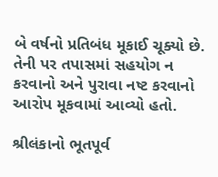બે વર્ષનો પ્રતિબંધ મૂકાઈ ચૂક્યો છે. તેની પર તપાસમાં સહયોગ ન કરવાનો અને પુરાવા નષ્ટ કરવાનો આરોપ મૂકવામાં આવ્યો હતો.

શ્રીલંકાનો ભૂતપૂર્વ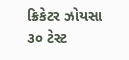ક્રિકેટર ઝોયસા ૩૦ ટેસ્ટ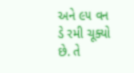અને ૯૫ વન ડે રમી ચૂક્યો છે. તે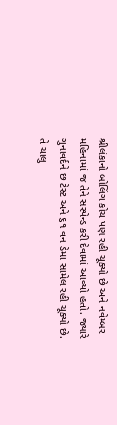શ્રીલંકાનો બોલિંગ કોચ પણ રહી ચૂક્યો છે અને નવેમ્બર મહિનામાં જ તેને સસ્પેન્ડ કરી દેવામાં આવ્યો હતો. જ્યારે ગુનાવર્દને છ ટેસ્ટ અને ૬૧ વન ડેમા સામેલ રહી ચૂક્યો છે. તે ચાલુ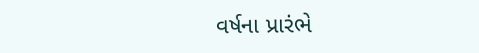વર્ષના પ્રારંભે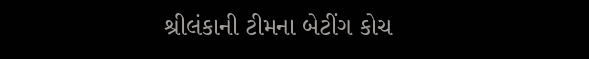શ્રીલંકાની ટીમના બેટીંગ કોચ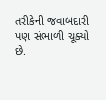તરીકેની જવાબદારી પણ સંભાળી ચૂક્યો છે.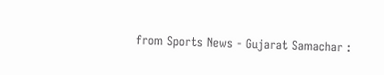from Sports News - Gujarat Samachar :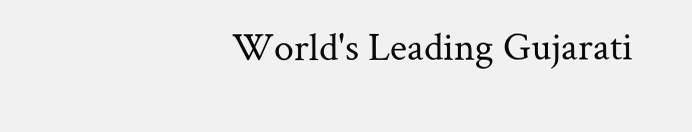World's Leading Gujarati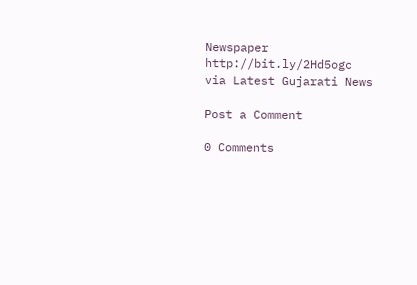Newspaper http://bit.ly/2Hd5ogc
via Latest Gujarati News

Post a Comment

0 Comments